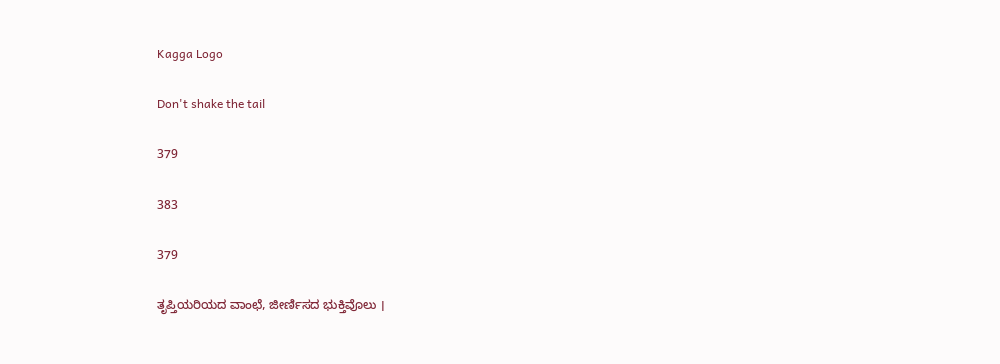Kagga Logo

Don't shake the tail

379

383

379

ತೃಪ್ತಿಯರಿಯದ ವಾಂಛೆ, ಜೀರ್ಣಿಸದ ಭುಕ್ತಿವೊಲು ।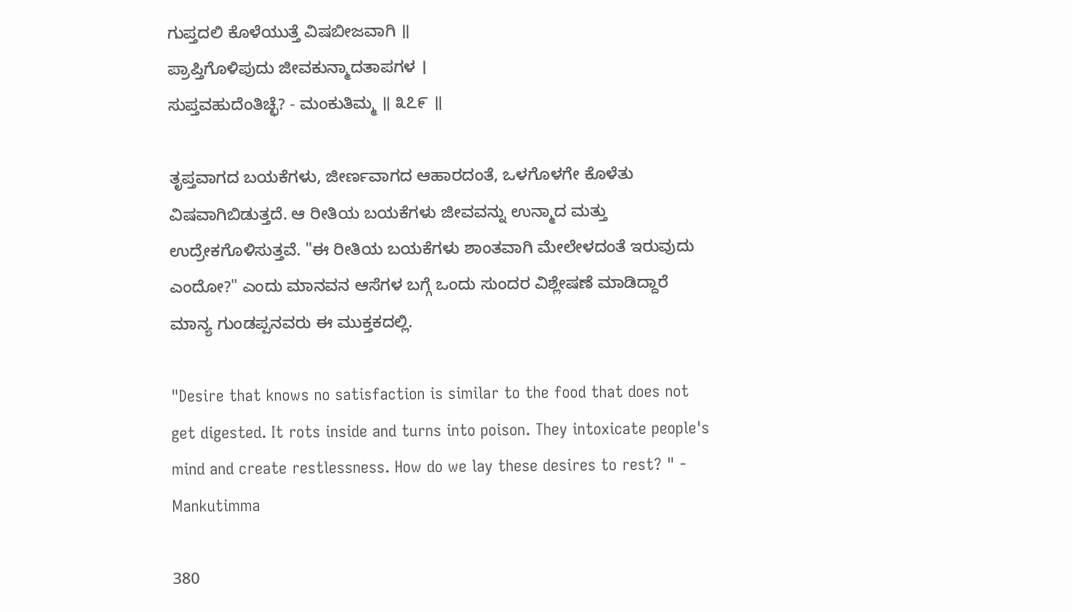ಗುಪ್ತದಲಿ ಕೊಳೆಯುತ್ತೆ ವಿಷಬೀಜವಾಗಿ ॥
ಪ್ರಾಪ್ತಿಗೊಳಿಪುದು ಜೀವಕುನ್ಮಾದತಾಪಗಳ ।
ಸುಪ್ತವಹುದೆಂತಿಚ್ಛೆ? - ಮಂಕುತಿಮ್ಮ ॥ ೩೭೯ ॥

ತೃಪ್ತವಾಗದ ಬಯಕೆಗಳು, ಜೀರ್ಣವಾಗದ ಆಹಾರದಂತೆ, ಒಳಗೊಳಗೇ ಕೊಳೆತು ವಿಷವಾಗಿಬಿಡುತ್ತದೆ. ಆ ರೀತಿಯ ಬಯಕೆಗಳು ಜೀವವನ್ನು ಉನ್ಮಾದ ಮತ್ತು ಉದ್ರೇಕಗೊಳಿಸುತ್ತವೆ. "ಈ ರೀತಿಯ ಬಯಕೆಗಳು ಶಾಂತವಾಗಿ ಮೇಲೇಳದಂತೆ ಇರುವುದು ಎಂದೋ?" ಎಂದು ಮಾನವನ ಆಸೆಗಳ ಬಗ್ಗೆ ಒಂದು ಸುಂದರ ವಿಶ್ಲೇಷಣೆ ಮಾಡಿದ್ದಾರೆ ಮಾನ್ಯ ಗುಂಡಪ್ಪನವರು ಈ ಮುಕ್ತಕದಲ್ಲಿ.

"Desire that knows no satisfaction is similar to the food that does not get digested. It rots inside and turns into poison. They intoxicate people's mind and create restlessness. How do we lay these desires to rest? " - Mankutimma

380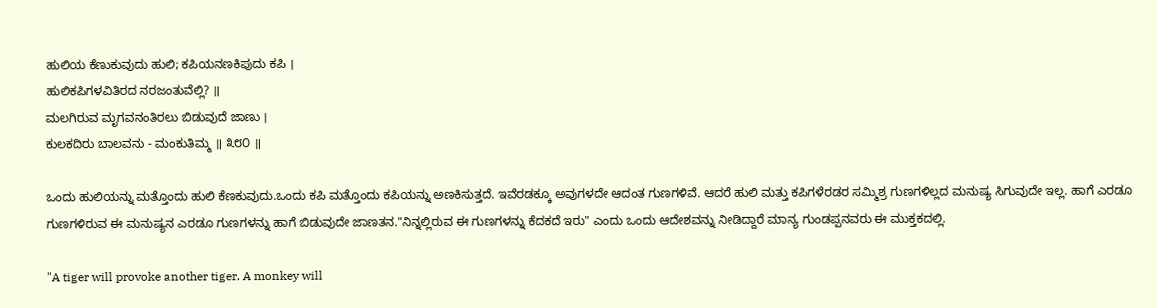ಹುಲಿಯ ಕೆಣುಕುವುದು ಹುಲಿ; ಕಪಿಯನಣಕಿಪುದು ಕಪಿ ।
ಹುಲಿಕಪಿಗಳವಿತಿರದ ನರಜಂತುವೆಲ್ಲಿ? ॥
ಮಲಗಿರುವ ಮೃಗವನಂತಿರಲು ಬಿಡುವುದೆ ಜಾಣು ।
ಕುಲಕದಿರು ಬಾಲವನು - ಮಂಕುತಿಮ್ಮ ॥ ೩೮೦ ॥

ಒಂದು ಹುಲಿಯನ್ನು ಮತ್ತೊಂದು ಹುಲಿ ಕೆಣಕುವುದು.ಒಂದು ಕಪಿ ಮತ್ತೊಂದು ಕಪಿಯನ್ನು ಅಣಕಿಸುತ್ತದೆ. ಇವೆರಡಕ್ಕೂ ಅವುಗಳದೇ ಆದಂತ ಗುಣಗಳಿವೆ. ಆದರೆ ಹುಲಿ ಮತ್ತು ಕಪಿಗಳೆರಡರ ಸಮ್ಮಿಶ್ರ ಗುಣಗಳಿಲ್ಲದ ಮನುಷ್ಯ ಸಿಗುವುದೇ ಇಲ್ಲ. ಹಾಗೆ ಎರಡೂ ಗುಣಗಳಿರುವ ಈ ಮನುಷ್ಯನ ಎರಡೂ ಗುಣಗಳನ್ನು ಹಾಗೆ ಬಿಡುವುದೇ ಜಾಣತನ."ನಿನ್ನಲ್ಲಿರುವ ಈ ಗುಣಗಳನ್ನು ಕೆದಕದೆ ಇರು" ಎಂದು ಒಂದು ಆದೇಶವನ್ನು ನೀಡಿದ್ದಾರೆ ಮಾನ್ಯ ಗುಂಡಪ್ಪನವರು ಈ ಮುಕ್ತಕದಲ್ಲಿ.

"A tiger will provoke another tiger. A monkey will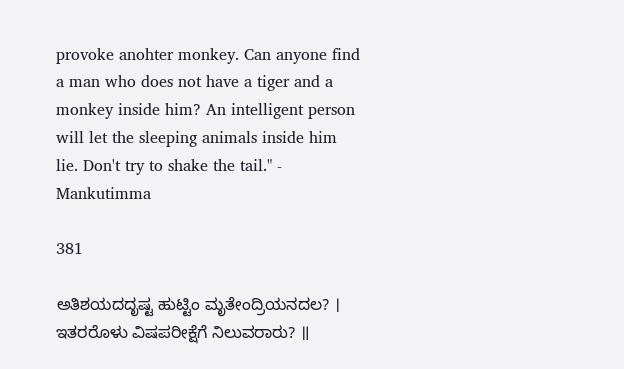provoke anohter monkey. Can anyone find a man who does not have a tiger and a monkey inside him? An intelligent person will let the sleeping animals inside him lie. Don't try to shake the tail." - Mankutimma

381

ಅತಿಶಯದದೃಷ್ಟ ಹುಟ್ಟಿಂ ಮೃತೇಂದ್ರಿಯನದಲ? ।
ಇತರರೊಳು ವಿಷಪರೀಕ್ಷೆಗೆ ನಿಲುವರಾರು? ॥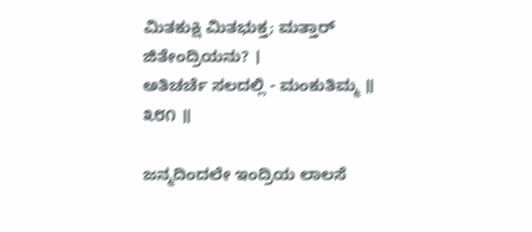ಮಿತಕುಕ್ಷಿ ಮಿತಭುಕ್ತ; ಮತ್ತಾರ್ ಜಿತೇಂದ್ರಿಯನು? ।
ಅತಿಚರ್ಚೆ ಸಲದಲ್ಲಿ - ಮಂಕುತಿಮ್ಮ ॥ ೩೮೧ ॥

ಜನ್ಮದಿಂದಲೇ ಇಂದ್ರಿಯ ಲಾಲಸೆ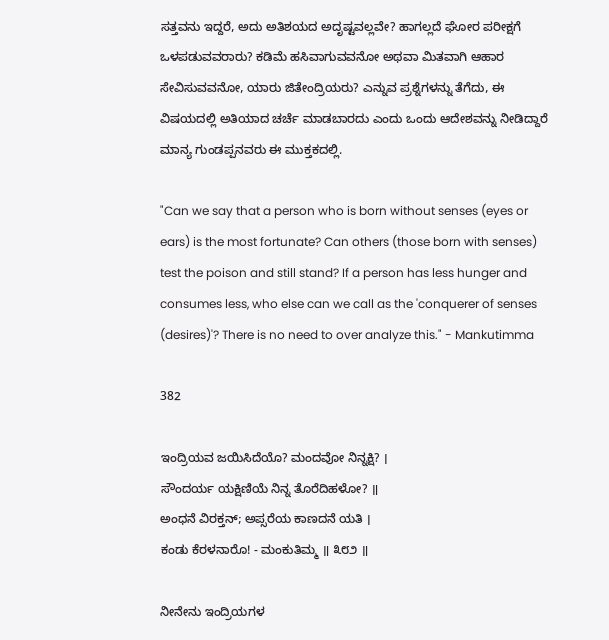ಸತ್ತವನು ಇದ್ದರೆ, ಅದು ಅತಿಶಯದ ಅದೃಷ್ಟವಲ್ಲವೇ? ಹಾಗಲ್ಲದೆ ಘೋರ ಪರೀಕ್ಷಗೆ ಒಳಪಡುವವರಾರು? ಕಡಿಮೆ ಹಸಿವಾಗುವವನೋ ಅಥವಾ ಮಿತವಾಗಿ ಆಹಾರ ಸೇವಿಸುವವನೋ, ಯಾರು ಜಿತೇಂದ್ರಿಯರು? ಎನ್ನುವ ಪ್ರಶ್ನೆಗಳನ್ನು ತೆಗೆದು, ಈ ವಿಷಯದಲ್ಲಿ ಅತಿಯಾದ ಚರ್ಚೆ ಮಾಡಬಾರದು ಎಂದು ಒಂದು ಆದೇಶವನ್ನು ನೀಡಿದ್ದಾರೆ ಮಾನ್ಯ ಗುಂಡಪ್ಪನವರು ಈ ಮುಕ್ತಕದಲ್ಲಿ.

"Can we say that a person who is born without senses (eyes or ears) is the most fortunate? Can others (those born with senses) test the poison and still stand? If a person has less hunger and consumes less, who else can we call as the 'conquerer of senses (desires)'? There is no need to over analyze this." - Mankutimma

382

ಇಂದ್ರಿಯವ ಜಯಿಸಿದೆಯೊ? ಮಂದವೋ ನಿನ್ನಕ್ಷಿ? ।
ಸೌಂದರ್ಯ ಯಕ್ಷಿಣಿಯೆ ನಿನ್ನ ತೊರೆದಿಹಳೋ? ॥
ಅಂಧನೆ ವಿರಕ್ತನ್; ಅಪ್ಸರೆಯ ಕಾಣದನೆ ಯತಿ ।
ಕಂಡು ಕೆರಳನಾರೊ! - ಮಂಕುತಿಮ್ಮ ॥ ೩೮೨ ॥

ನೀನೇನು ಇಂದ್ರಿಯಗಳ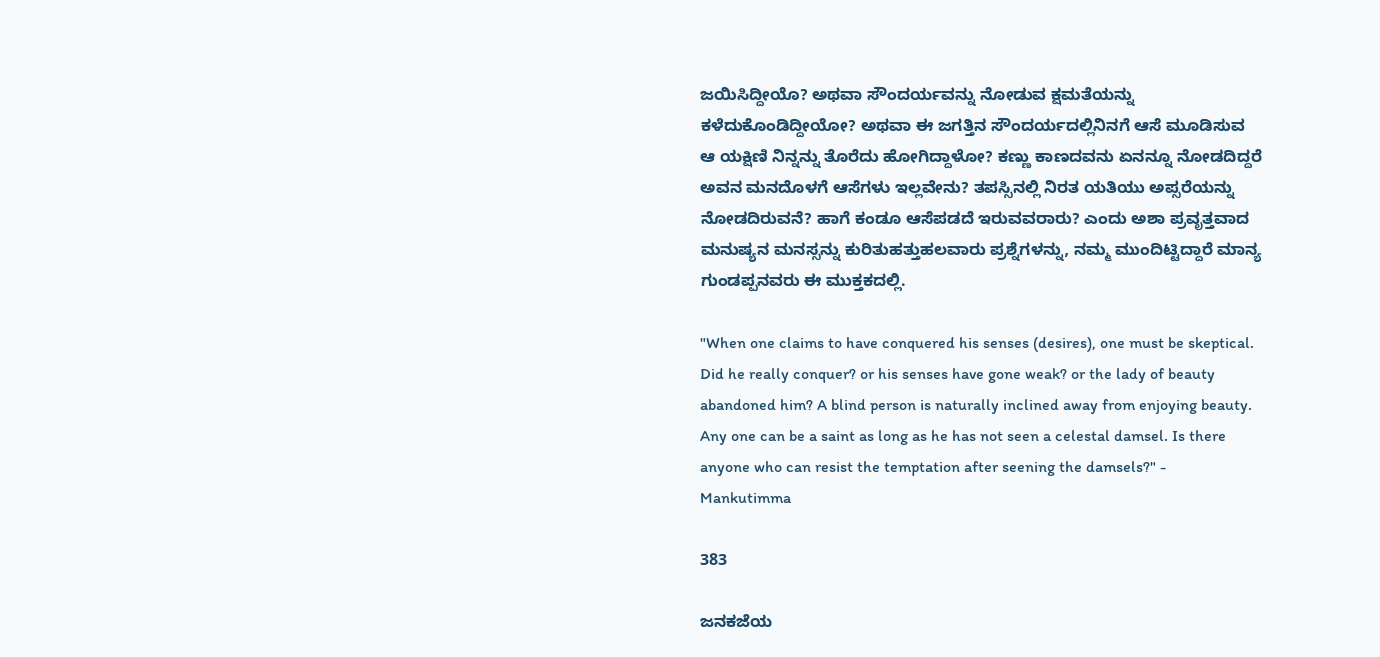ಜಯಿಸಿದ್ದೀಯೊ? ಅಥವಾ ಸೌಂದರ್ಯವನ್ನು ನೋಡುವ ಕ್ಷಮತೆಯನ್ನು ಕಳೆದುಕೊಂಡಿದ್ದೀಯೋ? ಅಥವಾ ಈ ಜಗತ್ತಿನ ಸೌಂದರ್ಯದಲ್ಲಿನಿನಗೆ ಆಸೆ ಮೂಡಿಸುವ ಆ ಯಕ್ಷಿಣಿ ನಿನ್ನನ್ನು ತೊರೆದು ಹೋಗಿದ್ದಾಳೋ? ಕಣ್ಣು ಕಾಣದವನು ಏನನ್ನೂ ನೋಡದಿದ್ದರೆ ಅವನ ಮನದೊಳಗೆ ಆಸೆಗಳು ಇಲ್ಲವೇನು? ತಪಸ್ಸಿನಲ್ಲಿ ನಿರತ ಯತಿಯು ಅಪ್ಸರೆಯನ್ನು ನೋಡದಿರುವನೆ? ಹಾಗೆ ಕಂಡೂ ಆಸೆಪಡದೆ ಇರುವವರಾರು? ಎಂದು ಅಶಾ ಪ್ರವೃತ್ತವಾದ ಮನುಷ್ಯನ ಮನಸ್ಸನ್ನು ಕುರಿತುಹತ್ತುಹಲವಾರು ಪ್ರಶ್ನೆಗಳನ್ನು, ನಮ್ಮ ಮುಂದಿಟ್ಟಿದ್ದಾರೆ ಮಾನ್ಯ ಗುಂಡಪ್ಪನವರು ಈ ಮುಕ್ತಕದಲ್ಲಿ.

"When one claims to have conquered his senses (desires), one must be skeptical. Did he really conquer? or his senses have gone weak? or the lady of beauty abandoned him? A blind person is naturally inclined away from enjoying beauty. Any one can be a saint as long as he has not seen a celestal damsel. Is there anyone who can resist the temptation after seening the damsels?" - Mankutimma

383

ಜನಕಜೆಯ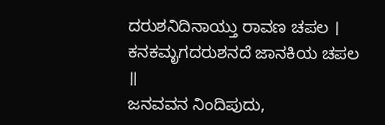ದರುಶನಿದಿನಾಯ್ತು ರಾವಣ ಚಪಲ ।
ಕನಕಮೃಗದರುಶನದೆ ಜಾನಕಿಯ ಚಪಲ ॥
ಜನವವನ ನಿಂದಿಪುದು,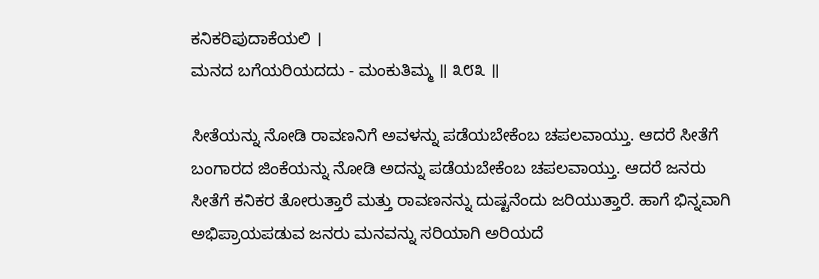ಕನಿಕರಿಪುದಾಕೆಯಲಿ ।
ಮನದ ಬಗೆಯರಿಯದದು - ಮಂಕುತಿಮ್ಮ ॥ ೩೮೩ ॥

ಸೀತೆಯನ್ನು ನೋಡಿ ರಾವಣನಿಗೆ ಅವಳನ್ನು ಪಡೆಯಬೇಕೆಂಬ ಚಪಲವಾಯ್ತು. ಆದರೆ ಸೀತೆಗೆ ಬಂಗಾರದ ಜಿಂಕೆಯನ್ನು ನೋಡಿ ಅದನ್ನು ಪಡೆಯಬೇಕೆಂಬ ಚಪಲವಾಯ್ತು. ಆದರೆ ಜನರು ಸೀತೆಗೆ ಕನಿಕರ ತೋರುತ್ತಾರೆ ಮತ್ತು ರಾವಣನನ್ನು ದುಷ್ಟನೆಂದು ಜರಿಯುತ್ತಾರೆ. ಹಾಗೆ ಭಿನ್ನವಾಗಿ ಅಭಿಪ್ರಾಯಪಡುವ ಜನರು ಮನವನ್ನು ಸರಿಯಾಗಿ ಅರಿಯದೆ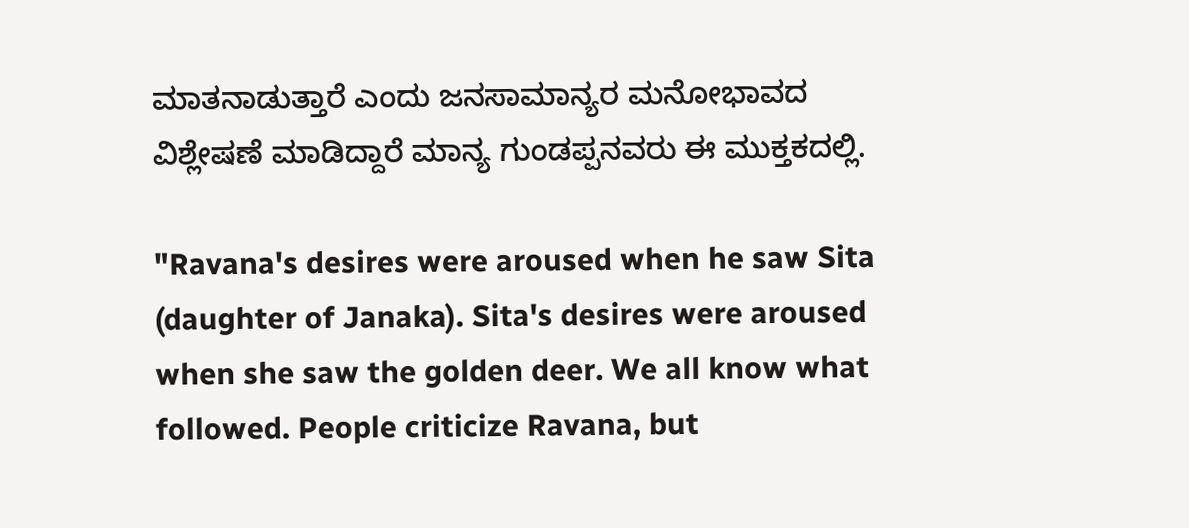ಮಾತನಾಡುತ್ತಾರೆ ಎಂದು ಜನಸಾಮಾನ್ಯರ ಮನೋಭಾವದ ವಿಶ್ಲೇಷಣೆ ಮಾಡಿದ್ದಾರೆ ಮಾನ್ಯ ಗುಂಡಪ್ಪನವರು ಈ ಮುಕ್ತಕದಲ್ಲಿ.

"Ravana's desires were aroused when he saw Sita (daughter of Janaka). Sita's desires were aroused when she saw the golden deer. We all know what followed. People criticize Ravana, but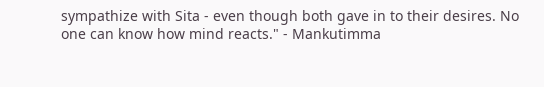sympathize with Sita - even though both gave in to their desires. No one can know how mind reacts." - Mankutimma